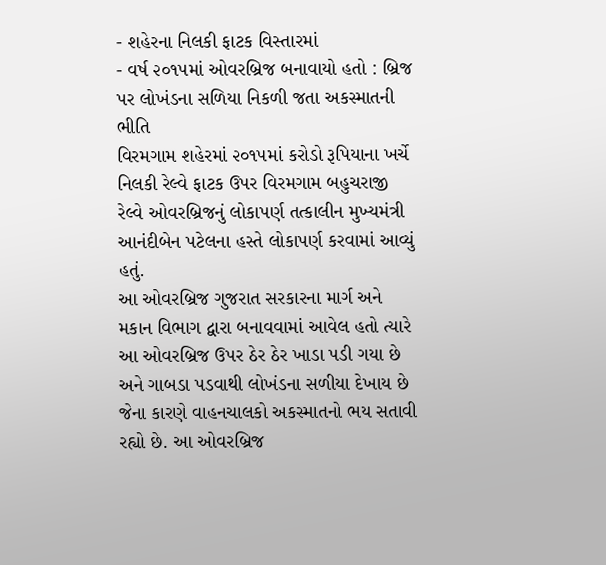- શહેરના નિલકી ફાટક વિસ્તારમાં
- વર્ષ ૨૦૧૫માં ઓવરબ્રિજ બનાવાયો હતો : બ્રિજ પર લોખંડના સળિયા નિકળી જતા અકસ્માતની ભીતિ
વિરમગામ શહેરમાં ૨૦૧૫માં કરોડો રૂપિયાના ખર્ચે નિલકી રેલ્વે ફાટક ઉપર વિરમગામ બહુચરાજી રેલ્વે ઓવરબ્રિજનું લોકાપર્ણ તત્કાલીન મુખ્યમંત્રી આનંદીબેન પટેલના હસ્તે લોકાપર્ણ કરવામાં આવ્યું હતું.
આ ઓવરબ્રિજ ગુજરાત સરકારના માર્ગ અને મકાન વિભાગ દ્વારા બનાવવામાં આવેલ હતો ત્યારે આ ઓવરબ્રિજ ઉપર ઠેર ઠેર ખાડા પડી ગયા છે અને ગાબડા પડવાથી લોખંડના સળીયા દેખાય છે જેના કારણે વાહનચાલકો અકસ્માતનો ભય સતાવી રહ્યો છે. આ ઓવરબ્રિજ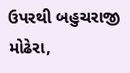ઉપરથી બહુચરાજી મોઢેરા,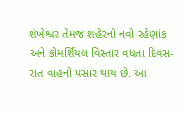શંખેશ્વર તેમજ શહેરનો નવો રહેણાંક અને કોમર્શિયલ વિસ્તાર વધતા દિવસ-રાત વાહનો પસાર થાય છે. આ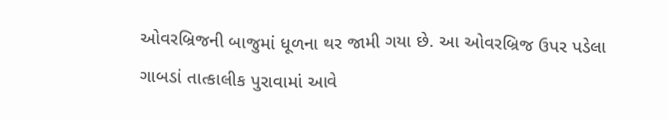ઓવરબ્રિજની બાજુમાં ધૂળના થર જામી ગયા છે. આ ઓવરબ્રિજ ઉપર પડેલા ગાબડાં તાત્કાલીક પુરાવામાં આવે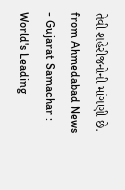તેવી શહેરીજનોની માંગણી છે.
from Ahmedabad News - Gujarat Samachar : World's Leading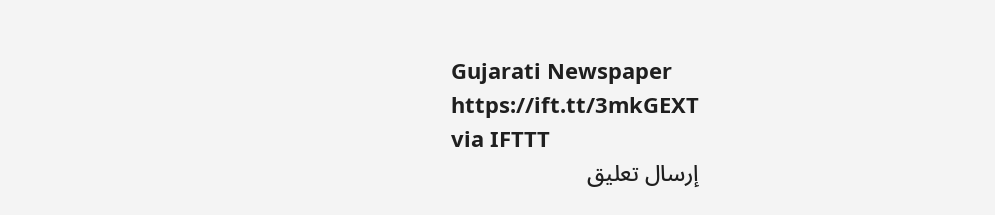Gujarati Newspaper https://ift.tt/3mkGEXT
via IFTTT
إرسال تعليق